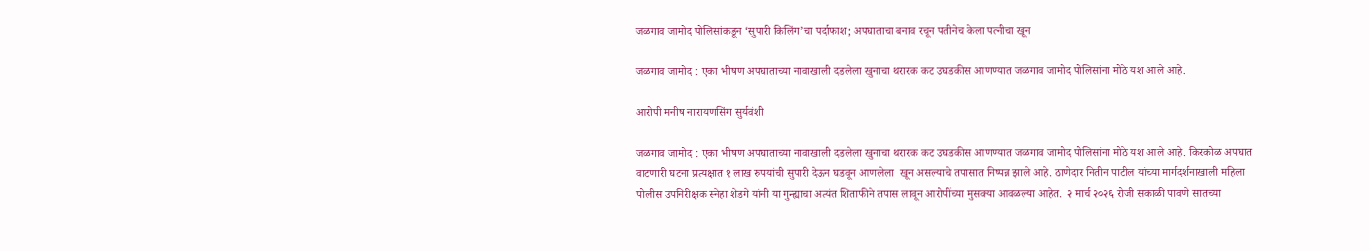जळगाव जामोद पोलिसांकडून ‘सुपारी किलिंग’चा पर्दाफाश; अपघाताचा बनाव रचून पतीनेच केला पत्नीचा खून

जळगाव जामोद : एका भीषण अपघाताच्या नावाखाली दडलेला खुनाचा थरारक कट उघडकीस आणण्यात जळगाव जामोद पोलिसांना मोठे यश आले आहे.

आरोपी मनीष नारायणसिंग सुर्यवंशी

जळगाव जामोद : एका भीषण अपघाताच्या नावाखाली दडलेला खुनाचा थरारक कट उघडकीस आणण्यात जळगाव जामोद पोलिसांना मोठे यश आले आहे. किरकोळ अपघात वाटणारी घटना प्रत्यक्षात १ लाख रुपयांची सुपारी देऊन घडवून आणलेला  खून असल्याचे तपासात निष्पन्न झाले आहे. ठाणेदार नितीन पाटील यांच्या मार्गदर्शनाखाली महिला पोलीस उपनिरीक्षक स्नेहा शेडगे यांनी या गुन्ह्याचा अत्यंत शिताफीने तपास लावून आरोपींच्या मुसक्या आवळल्या आहेत.  २ मार्च २०२६ रोजी सकाळी पावणे सातच्या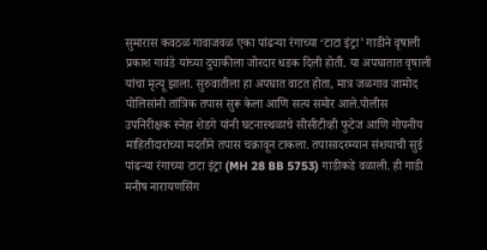सुमारास कवठळ गावाजवळ एका पांढऱ्या रंगाच्या ‘टाटा इंट्रा’ गाडीने वृषाली प्रकाश गावंडे यांच्या दुचाकीला जोरदार धडक दिली होती. या अपघातात वृषाली यांचा मृत्यू झाला. सुरुवातीला हा अपघात वाटत होता, मात्र जळगाव जामोद पोलिसांनी तांत्रिक तपास सुरू केला आणि सत्य समोर आले.पोलीस उपनिरीक्षक स्नेहा शेडगे यांनी घटनास्थळाचे सीसीटीव्ही फुटेज आणि गोपनीय माहितीदारांच्या मदतीने तपास चक्रावून टाकला. तपासादरम्यान संशयाची सुई पांढऱ्या रंगाच्या टाटा इंट्रा (MH 28 BB 5753) गाडीकडे वळाली. ही गाडी मनीष नारायणसिंग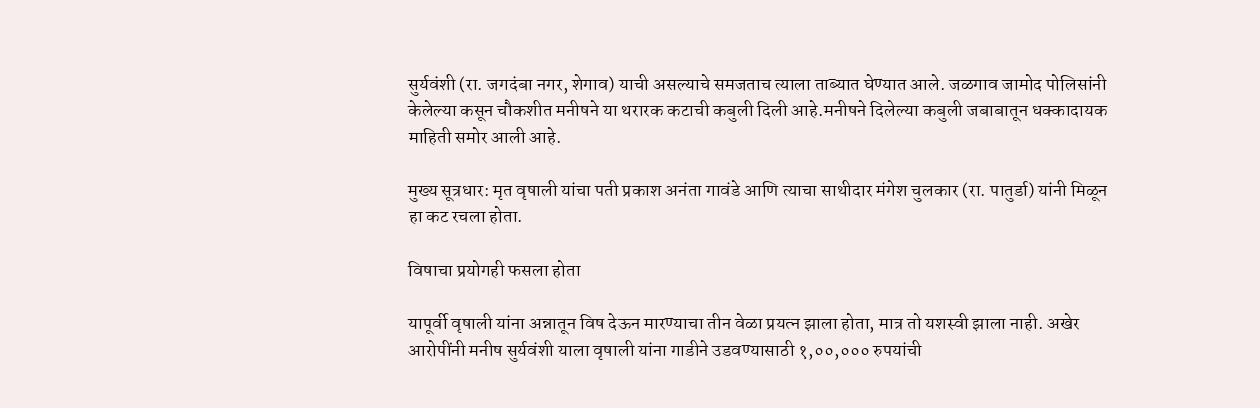सुर्यवंशी (रा. जगदंबा नगर, शेगाव) याची असल्याचे समजताच त्याला ताब्यात घेण्यात आले. जळगाव जामोद पोलिसांनी केलेल्या कसून चौकशीत मनीषने या थरारक कटाची कबुली दिली आहे.मनीषने दिलेल्या कबुली जबाबातून धक्कादायक माहिती समोर आली आहे.

मुख्य सूत्रधार: मृत वृषाली यांचा पती प्रकाश अनंता गावंडे आणि त्याचा साथीदार मंगेश चुलकार (रा. पातुर्डा) यांनी मिळून हा कट रचला होता.

विषाचा प्रयोगही फसला होता

यापूर्वी वृषाली यांना अन्नातून विष देऊन मारण्याचा तीन वेळा प्रयत्न झाला होता, मात्र तो यशस्वी झाला नाही. अखेर आरोपींनी मनीष सुर्यवंशी याला वृषाली यांना गाडीने उडवण्यासाठी १,००,००० रुपयांची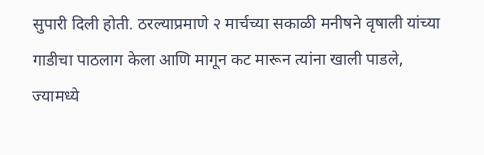सुपारी दिली होती. ठरल्याप्रमाणे २ मार्चच्या सकाळी मनीषने वृषाली यांच्या गाडीचा पाठलाग केला आणि मागून कट मारून त्यांना खाली पाडले, ज्यामध्ये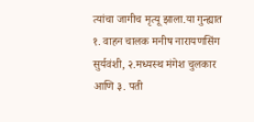त्यांचा जागीच मृत्यू झाला.या गुन्ह्यात १. वाहन चालक मनीष नारायणसिंग सुर्यवंशी, २.मध्यस्थ मंगेश चुलकार आणि ३. पती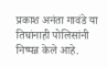प्रकाश अनंता गावंडे या तिघांनाही पोलिसांनी निष्पन्न केले आहे.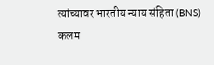त्यांच्यावर भारतीय न्याय संहिता (BNS) कलम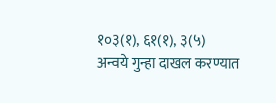१०३(१), ६१(१), ३(५) अन्वये गुन्हा दाखल करण्यात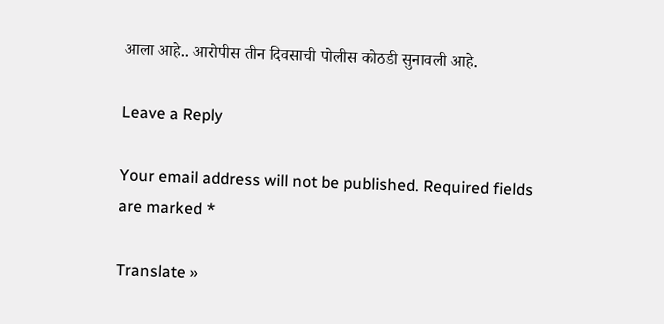आला आहे.. आरोपीस तीन दिवसाची पोलीस कोठडी सुनावली आहे.

Leave a Reply

Your email address will not be published. Required fields are marked *

Translate »